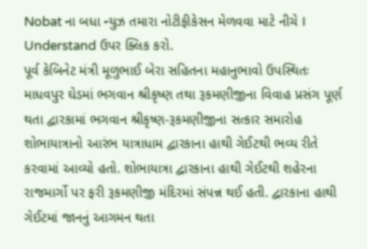Nobat ના બધા ન્યુઝ તમારા નોટીફીકેસન મેળવવા માટે નીચે I Understand ઉપર ક્લિક કરો.
પૂર્વ કેબિનેટ મંત્રી મૂળુભાઈ બેરા સહિતના મહાનુભાવો ઉપસ્થિતઃ
માધવપુર ઘેડમાં ભગવાન શ્રીકૃષ્ણ તથા રૂકમણીજીના વિવાહ પ્રસંગ પૂર્ણ થતા દ્વારકામાં ભગવાન શ્રીકૃષ્ણ-રૂકમણીજીના સત્કાર સમારોહ શોભાયાત્રાનો આરંભ યાત્રાધામ દ્વારકાના હાથી ગેઈટથી ભવ્ય રીતે કરવામાં આવ્યો હતો. શોભાયાત્રા દ્વારકાના હાથી ગેઈટથી શહેરના રાજમાર્ગો પર ફરી રૂકમણીજી મંદિરમાં સંપન્ન થઈ હતી. દ્વારકાના હાથી ગેઈટમાં જાનનું આગમન થતા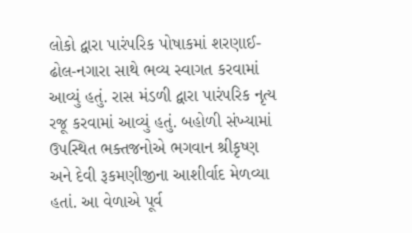લોકો દ્વારા પારંપરિક પોષાકમાં શરણાઈ-ઢોલ-નગારા સાથે ભવ્ય સ્વાગત કરવામાં આવ્યું હતું. રાસ મંડળી દ્વારા પારંપરિક નૃત્ય રજૂ કરવામાં આવ્યું હતું. બહોળી સંખ્યામાં ઉપસ્થિત ભક્તજનોએ ભગવાન શ્રીકૃષ્ણ અને દેવી રૂકમણીજીના આશીર્વાદ મેળવ્યા હતાં. આ વેળાએ પૂર્વ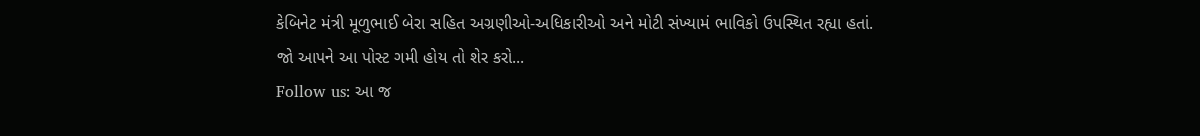કેબિનેટ મંત્રી મૂળુભાઈ બેરા સહિત અગ્રણીઓ-અધિકારીઓ અને મોટી સંખ્યામં ભાવિકો ઉપસ્થિત રહ્યા હતાં.
જો આપને આ પોસ્ટ ગમી હોય તો શેર કરો...
Follow us: આ જ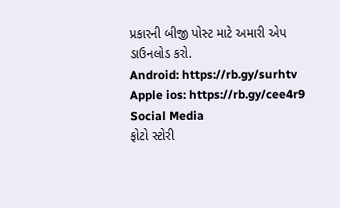પ્રકારની બીજી પોસ્ટ માટે અમારી એપ ડાઉનલોડ કરો.
Android: https://rb.gy/surhtv
Apple ios: https://rb.gy/cee4r9
Social Media
ફોટો સ્ટોરી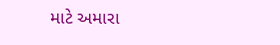માટે અમારા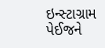ઇન્સ્ટાગ્રામ પેઈજને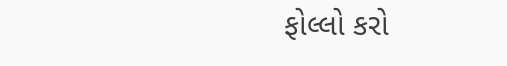ફોલ્લો કરો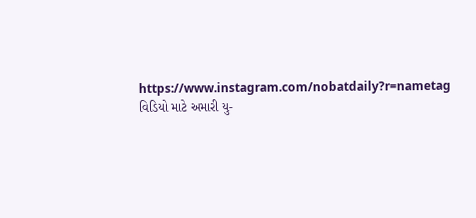https://www.instagram.com/nobatdaily?r=nametag
વિડિયો માટે અમારી યુ-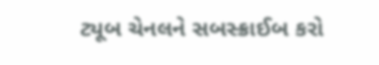ટ્યૂબ ચેનલને સબસ્ક્રાઈબ કરો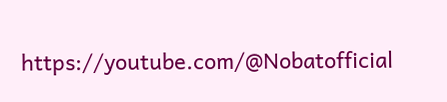https://youtube.com/@Nobatofficial